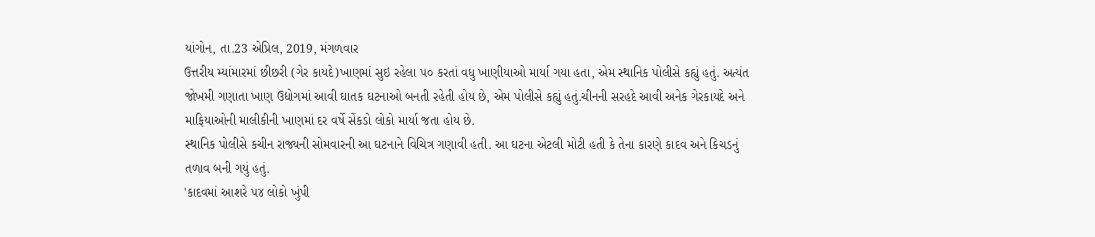યાંગોન, તા.23 એપ્રિલ, 2019, મંગળવાર
ઉત્તરીય મ્યાંમારમાં છીછરી (ગેર કાયદે)ખાણમાં સુઇ રહેલા ૫૦ કરતાં વધુ ખાણીયાઓ માર્યા ગયા હતા, એમ સ્થાનિક પોલીસે કહ્યું હતું. અત્યંત જોખમી ગણાતા ખાણ ઉદ્યોગમાં આવી ઘાતક ઘટનાઓ બનતી રહેતી હોય છે, એમ પોલીસે કહ્યું હતું.ચીનની સરહદે આવી અનેક ગેરકાયદે અને માફિયાઓની માલીકીની ખાણમાં દર વર્ષે સેંકડો લોકો માર્યા જતા હોય છે.
સ્થાનિક પોલીસે કચીન રાજ્યની સોમવારની આ ઘટનાને વિચિત્ર ગણાવી હતી. આ ઘટના એટલી મોટી હતી કે તેના કારણે કાદવ અને કિચડનું તળાવ બની ગયું હતું.
'કાદવમાં આશરે ૫૪ લોકો ખુંપી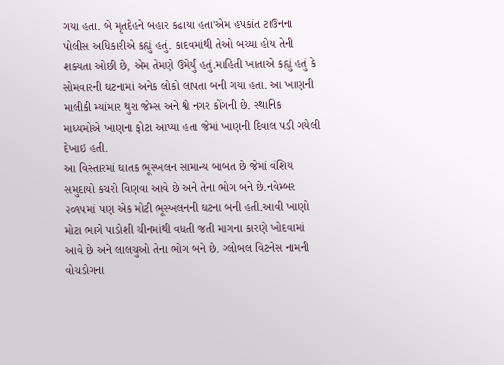ગયા હતા. બે મૃતદેહને બહાર કઢાયા હતા'એમ હપકાંત ટાઉનના પોલીસ અધિકારીએ કહ્યું હતું. કાદવમાંથી તેઓ બચ્યા હોય તેની શક્યતા ઓછી છે, એમ તેમણે ઉમેર્યું હતું.માહિતી ખાતાએ કહ્યું હતું કે સોમવારની ઘટનામાં અનેક લોકો લાપતા બની ગયા હતા. આ ખાણની માલીકી મ્યાંમાર થુરા જેમ્સ અને શ્વે નગર કોંગની છે. સ્થાનિક માધ્યમોએ ખાણના ફોટા આપ્યા હતા જેમાં ખાણની દિવાલ પડી ગયેલી દેખાઇ હતી.
આ વિસ્તારમાં ઘાતક ભૂસ્ખલન સામાન્ય બાબત છે જેમાં વંશિય સમુદાયો કચરો વિણવા આવે છે અને તેના ભોગ બને છે.નવેમ્બર ૨૦૧૫માં પણ એક મોટી ભૂસ્ખલનની ઘટના બની હતી.આવી ખાણો મોટા ભાગે પાડોશી ચીનમાંથી વધતી જતી માગના કારણે ખોદવામાં આવે છે અને લાલચુઓ તેના ભોગ બને છે. ગ્લોબલ વિટનેસ નામની વોચડોગના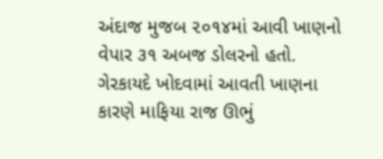અંદાજ મુજબ ૨૦૧૪માં આવી ખાણનો વેપાર ૩૧ અબજ ડોલરનો હતો.
ગેરકાયદે ખોદવામાં આવતી ખાણના કારણે માફિયા રાજ ઊભું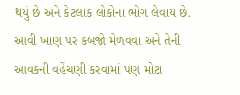થયું છે અને કેટલાક લોકોના ભોગ લેવાય છે. આવી ખાણ પર કબજો મેળવવા અને તેની આવકની વહેંચણી કરવામાં પણ મોટા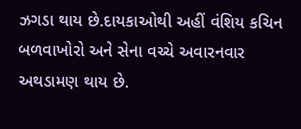ઝગડા થાય છે.દાયકાઓથી અહીં વંશિય કચિન બળવાખોરો અને સેના વચ્ચે અવારનવાર અથડામણ થાય છે.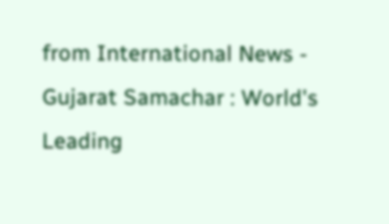from International News - Gujarat Samachar : World's Leading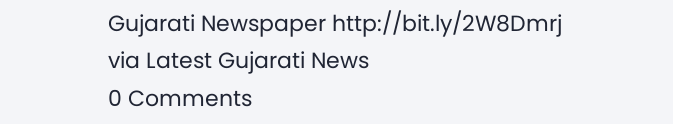Gujarati Newspaper http://bit.ly/2W8Dmrj
via Latest Gujarati News
0 Comments